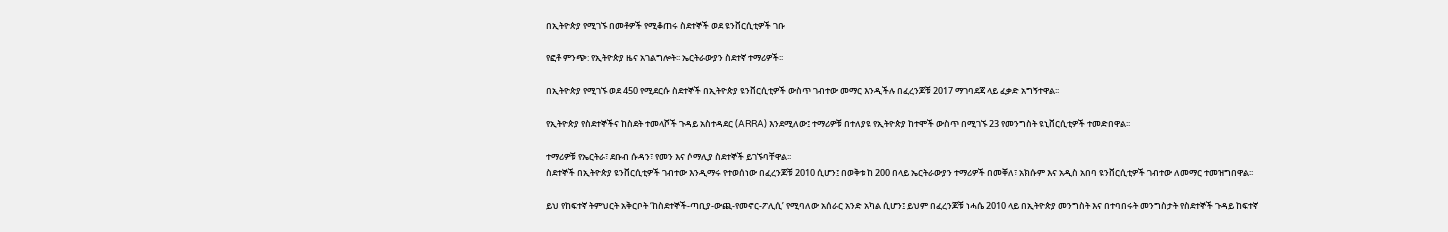በኢትዮጵያ የሚገኙ በመቶዎች የሚቆጠሩ ስደተኞች ወደ ዩንቨርሲቲዎች ገቡ

የፎቶ ምንጭ: የኢትዮጵያ ዜና አገልግሎት፡፡ ኤርትራውያን ስደተኛ ተማሪዎች፡፡

በኢትዮጵያ የሚገኙ ወደ 450 የሚደርሱ ስደተኞች በኢትዮጵያ ዩንቨርሲቲዎች ውስጥ ገብተው መማር እንዲችሉ በፈረንጆቹ 2017 ማገባደጃ ላይ ፈቃድ አግኝተዋል፡፡

የኢትዮጵያ የስደተኞችና ከስደት ተመላሾች ጉዳይ አስተዳደር (ARRA) እንደሚለው፤ ተማሪዎቹ በተለያዩ የኢትዮጵያ ከተሞች ውስጥ በሚገኙ 23 የመንግስት ዩኒቨርሲቲዎች ተመድበዋል፡፡

ተማሪዎቹ የኤርትራ፣ ደቡብ ሱዳን፣ የመን እና ሶማሊያ ስደተኞች ይገኙባቸዋል፡፡
ስደተኞች በኢትዮጵያ ዩንቨርሲቲዎች ገብተው እንዲማሩ የተወሰነው በፈረንጆቹ 2010 ሲሆን፤ በወቅቱ ከ 200 በላይ ኤርትራውያን ተማሪዎች በመቐለ፣ አክሱም እና አዲስ አበባ ዩንቨርሲቲዎች ገብተው ለመማር ተመዝግበዋል፡፡

ይህ የከፍተኛ ትምህርት አቅርቦት ‘ከስደተኞች-ጣቢያ-ውጪ-የመኖር-ፖሊሲ’ የሚባለው አሰራር አንድ አካል ሲሆን፤ ይህም በፈረንጆቹ ነሓሴ 2010 ላይ በኢትዮጵያ መንግስት እና በተባበሩት መንግስታት የስደተኞች ጉዳይ ከፍተኛ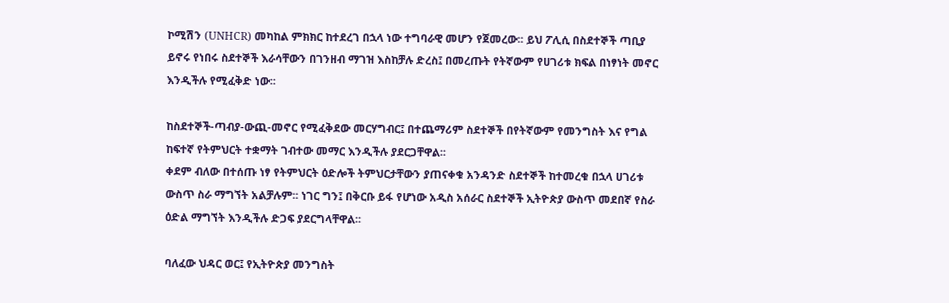ኮሚሽን (UNHCR) መካከል ምክክር ከተደረገ በኋላ ነው ተግባራዊ መሆን የጀመረው፡፡ ይህ ፖሊሲ በስደተኞች ጣቢያ ይኖሩ የነበሩ ስደተኞች እራሳቸውን በገንዘብ ማገዝ እስከቻሉ ድረስ፤ በመረጡት የትኛውም የሀገሪቱ ክፍል በነፃነት መኖር እንዲችሉ የሚፈቅድ ነው፡፡

ከስደተኞች-ጣብያ-ውጪ-መኖር የሚፈቅደው መርሃግብር፤ በተጨማሪም ስደተኞች በየትኛውም የመንግስት እና የግል ከፍተኛ የትምህርት ተቋማት ገብተው መማር እንዲችሉ ያደርጋቸዋል፡፡
ቀደም ብለው በተሰጡ ነፃ የትምህርት ዕድሎች ትምህርታቸውን ያጠናቀቁ አንዳንድ ስደተኞች ከተመረቁ በኋላ ሀገሪቱ ውስጥ ስራ ማግኘት አልቻሉም፡፡ ነገር ግን፤ በቅርቡ ይፋ የሆነው አዲስ አሰራር ስደተኞች ኢትዮጵያ ውስጥ መደበኛ የስራ ዕድል ማግኘት እንዲችሉ ድጋፍ ያደርግላቸዋል፡፡

ባለፈው ህዳር ወር፤ የኢትዮጵያ መንግስት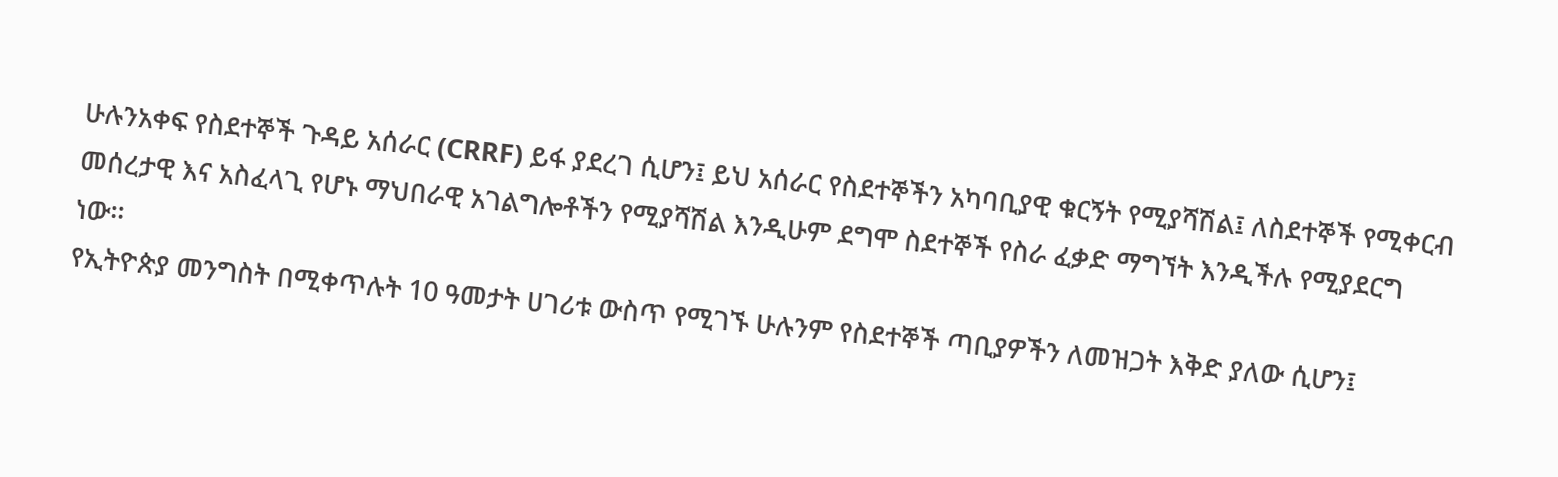ሁሉንአቀፍ የስደተኞች ጉዳይ አሰራር (CRRF) ይፋ ያደረገ ሲሆን፤ ይህ አሰራር የስደተኞችን አካባቢያዊ ቁርኝት የሚያሻሽል፤ ለስደተኞች የሚቀርብ መሰረታዊ እና አስፈላጊ የሆኑ ማህበራዊ አገልግሎቶችን የሚያሻሽል እንዲሁም ደግሞ ስደተኞች የስራ ፈቃድ ማግኘት እንዲችሉ የሚያደርግ ነው፡፡
የኢትዮጵያ መንግስት በሚቀጥሉት 10 ዓመታት ሀገሪቱ ውስጥ የሚገኙ ሁሉንም የስደተኞች ጣቢያዎችን ለመዝጋት እቅድ ያለው ሲሆን፤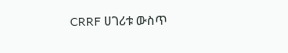CRRF ሀገሪቱ ውስጥ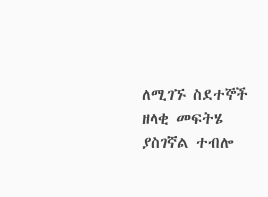ለሚገኙ ስደተኞች ዘላቂ መፍትሄ ያስገኛል ተብሎ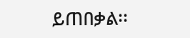ይጠበቃል፡፡